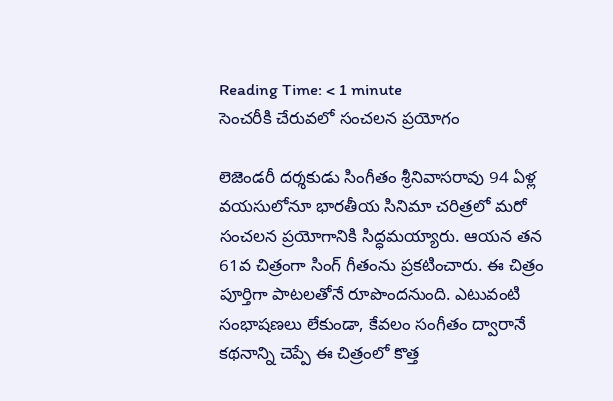Reading Time: < 1 minute
సెంచరీకి చేరువలో సంచలన ప్రయోగం

లెజెండరీ దర్శకుడు సింగీతం శ్రీనివాసరావు 94 ఏళ్ల వయసులోనూ భారతీయ సినిమా చరిత్రలో మరో సంచలన ప్రయోగానికి సిద్ధమయ్యారు. ఆయన తన 61వ చిత్రంగా సింగ్ గీతంను ప్రకటించారు. ఈ చిత్రం పూర్తిగా పాటలతోనే రూపొందనుంది. ఎటువంటి సంభాషణలు లేకుండా, కేవలం సంగీతం ద్వారానే కథనాన్ని చెప్పే ఈ చిత్రంలో కొత్త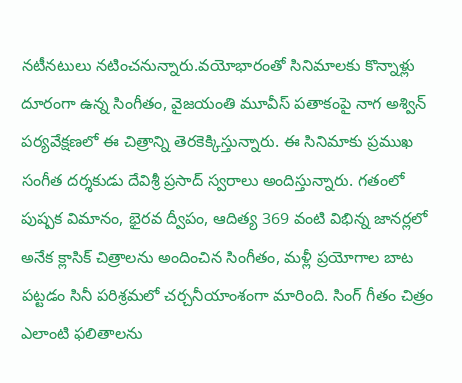నటీనటులు నటించనున్నారు.వయోభారంతో సినిమాలకు కొన్నాళ్లు దూరంగా ఉన్న సింగీతం, వైజయంతి మూవీస్ పతాకంపై నాగ అశ్విన్ పర్యవేక్షణలో ఈ చిత్రాన్ని తెరకెక్కిస్తున్నారు. ఈ సినిమాకు ప్రముఖ సంగీత దర్శకుడు దేవిశ్రీ ప్రసాద్ స్వరాలు అందిస్తున్నారు. గతంలో పుష్పక విమానం, భైరవ ద్వీపం, ఆదిత్య 369 వంటి విభిన్న జానర్లలో అనేక క్లాసిక్ చిత్రాలను అందించిన సింగీతం, మళ్లీ ప్రయోగాల బాట పట్టడం సినీ పరిశ్రమలో చర్చనీయాంశంగా మారింది. సింగ్ గీతం చిత్రం ఎలాంటి ఫలితాలను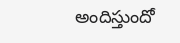అందిస్తుందో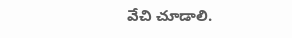వేచి చూడాలి.